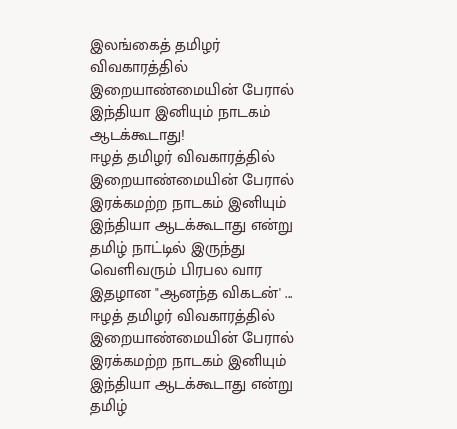இலங்கைத் தமிழர் விவகாரத்தில் இறையாண்மையின் பேரால் இந்தியா இனியும் நாடகம் ஆடக்கூடாது!
ஈழத் தமிழர் விவகாரத்தில் இறையாண்மையின் பேரால் இரக்கமற்ற நாடகம் இனியும் இந்தியா ஆடக்கூடாது என்று தமிழ் நாட்டில் இருந்து வெளிவரும் பிரபல வார இதழான "ஆனந்த விகடன்' ...
ஈழத் தமிழர் விவகாரத்தில் இறையாண்மையின் பேரால் இரக்கமற்ற நாடகம் இனியும் இந்தியா ஆடக்கூடாது என்று தமிழ்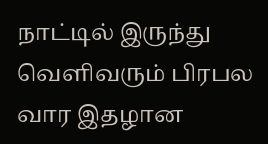நாட்டில் இருந்து வெளிவரும் பிரபல வார இதழான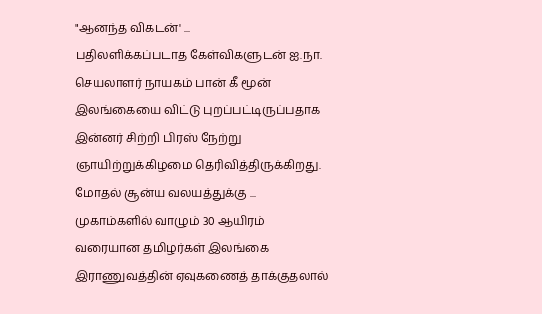"ஆனந்த விகடன்' ...
பதிலளிக்கப்படாத கேள்விகளுடன் ஐ.நா. செயலாளர் நாயகம் பான் கீ மூன் இலங்கையை விட்டு புறப்பட்டிருப்பதாக இன்னர் சிற்றி பிரஸ் நேற்று ஞாயிற்றுக்கிழமை தெரிவித்திருக்கிறது. மோதல் சூன்ய வலயத்துக்கு ...
முகாம்களில் வாழும் 30 ஆயிரம் வரையான தமிழர்கள் இலங்கை இராணுவத்தின் ஏவுகணைத் தாக்குதலால்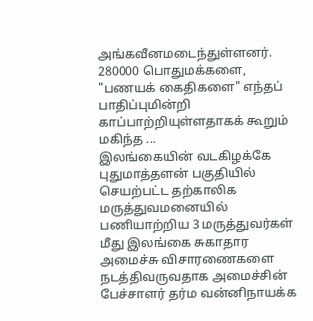அங்கவீனமடைந்துள்ளனர். 280000 பொதுமக்களை, "பணயக் கைதிகளை" எந்தப் பாதிப்புமின்றி காப்பாற்றியுள்ளதாகக் கூறும் மகிந்த ...
இலங்கையின் வடகிழக்கே புதுமாத்தளன் பகுதியில் செயற்பட்ட தற்காலிக மருத்துவமனையில் பணியாற்றிய 3 மருத்துவர்கள் மீது இலங்கை சுகாதார அமைச்சு விசாரணைகளை நடத்திவருவதாக அமைச்சின் பேச்சாளர் தர்ம வன்னிநாயக்க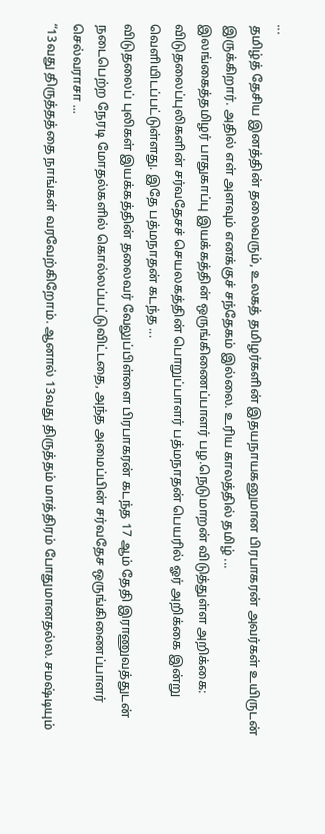...
தமிழ்த் தேசிய இனத்தின் தலைவரும், உலகத் தமிழர்களின் இதயநாயகனுமான பிரபாகரன் அவர்கள் உயிருடன் இருக்கிறார். அதில் எள் அளவும் எனக்குச் சந்தேகம் இல்லை. உரிய காலத்தில் தமிழ் ...
இலங்கைத்தமிழர் பாதுகாப்பு இயக்கத்தின் ஒருங்கிணைப்பாளர் பழ.நெடுமாறன் விடுத்துள்ள அறிக்கை: விடுதலைப்புலிகளின் சர்வதேசச் செயலகத்தின் பொறுப்பாளர் பத்மநாதன் பெயரில் ஓர் அறிக்கை இன்று வெளியிடப்பட்டுள்ளது. இதே பத்மநாதன் கடந்த ...
விடுதலைப் புலிகள் இயக்கத்தின் தலைவர் வேலுப்பிள்ளை பிரபாகரன் கடந்த 17 ஆம் தேதி இராணுவத்துடன் நடைபெற்ற நேரடி மோதல்களில் கொல்லப்பட்டுவிட்டதை, அந்த அமைப்பின் சர்வதேச ஒருங்கிணைப்பாளர் செல்வராசா ...
“13வது திருத்தத்தை நாங்கள் வரவேற்கிறோம். ஆனால் 13வது திருத்தம் மாத்திரம் போதுமானதல்ல. சமஷ்டியும்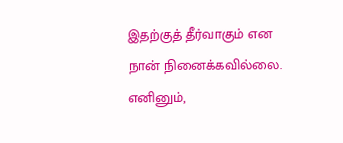இதற்குத் தீர்வாகும் என நான் நினைக்கவில்லை. எனினும்,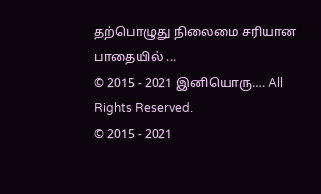தற்பொழுது நிலைமை சரியான பாதையில் ...
© 2015 - 2021 இனியொரு…. All Rights Reserved.
© 2015 - 2021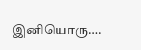இனியொரு….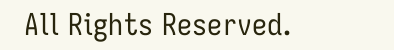All Rights Reserved.